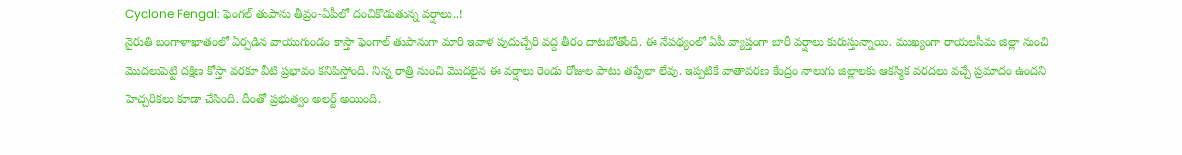Cyclone Fengal: ఫెంగల్ తుపాను తీవ్రం-ఏపీలో దంచికొడుతున్న వర్షాలు..!
నైరుతి బంగాళాఖాతంలో ఏర్పడిన వాయుగుండం కాస్తా ఫెంగాల్ తుపానుగా మారి ఇవాళ పుదుచ్చేరి వద్ద తీరం దాటబోతోంది. ఈ నేపథ్యంలో ఏపీ వ్యాప్తంగా బారీ వర్షాలు కురుస్తున్నాయి. ముఖ్యంగా రాయలసీమ జిల్లా నుంచి మొదలుపెట్టి దక్షిణ కోస్తా వరకూ వీటి ప్రభావం కనిపిస్తోంది. నిన్న రాత్రి నుంచి మొదలైన ఈ వర్షాలు రెండు రోజుల పాటు తప్పేలా లేవు. ఇప్పటికే వాతావరణ కేంద్రం నాలుగు జిల్లాలకు ఆకస్మిక వరదలు వచ్చే ప్రమాదం ఉందని హెచ్చరికలు కూడా చేసింది. దీంతో ప్రభుత్వం అలర్ట్ అయింది.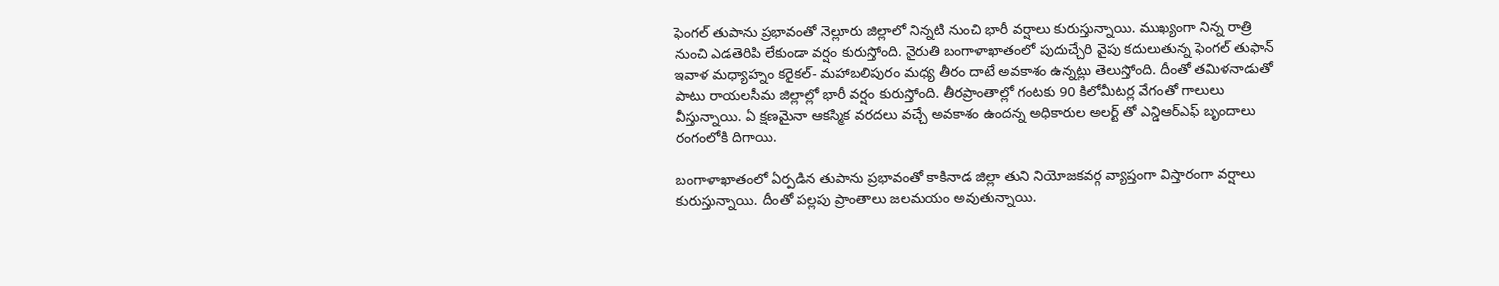ఫెంగల్ తుపాను ప్రభావంతో నెల్లూరు జిల్లాలో నిన్నటి నుంచి భారీ వర్షాలు కురుస్తున్నాయి. ముఖ్యంగా నిన్న రాత్రి నుంచి ఎడతెరిపి లేకుండా వర్షం కురుస్తోంది. నైరుతి బంగాళాఖాతంలో పుదుచ్చేరి వైపు కదులుతున్న ఫెంగల్ తుఫాన్ ఇవాళ మధ్యాహ్నం కరైకల్- మహాబలిపురం మధ్య తీరం దాటే అవకాశం ఉన్నట్లు తెలుస్తోంది. దీంతో తమిళనాడుతో పాటు రాయలసీమ జిల్లాల్లో భారీ వర్షం కురుస్తోంది. తీరప్రాంతాల్లో గంటకు 90 కిలోమీటర్ల వేగంతో గాలులు వీస్తున్నాయి. ఏ క్షణమైనా ఆకస్మిక వరదలు వచ్చే అవకాశం ఉందన్న అధికారుల అలర్ట్ తో ఎన్డిఆర్ఎఫ్ బృందాలు రంగంలోకి దిగాయి.

బంగాళాఖాతంలో ఏర్పడిన తుపాను ప్రభావంతో కాకినాడ జిల్లా తుని నియోజకవర్గ వ్యాప్తంగా విస్తారంగా వర్షాలు కురుస్తున్నాయి. దీంతో పల్లపు ప్రాంతాలు జలమయం అవుతున్నాయి.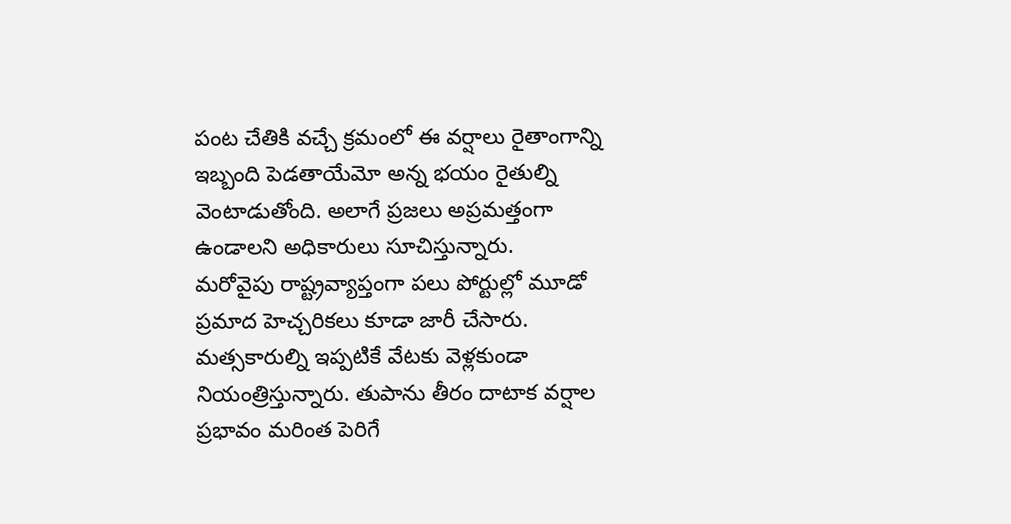పంట చేతికి వచ్చే క్రమంలో ఈ వర్షాలు రైతాంగాన్ని ఇబ్బంది పెడతాయేమో అన్న భయం రైతుల్ని వెంటాడుతోంది. అలాగే ప్రజలు అప్రమత్తంగా ఉండాలని అధికారులు సూచిస్తున్నారు.
మరోవైపు రాష్ట్రవ్యాప్తంగా పలు పోర్టుల్లో మూడో ప్రమాద హెచ్చరికలు కూడా జారీ చేసారు. మత్సకారుల్ని ఇప్పటికే వేటకు వెళ్లకుండా నియంత్రిస్తున్నారు. తుపాను తీరం దాటాక వర్షాల ప్రభావం మరింత పెరిగే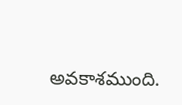అవకాశముంది.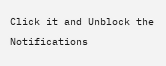Click it and Unblock the Notifications